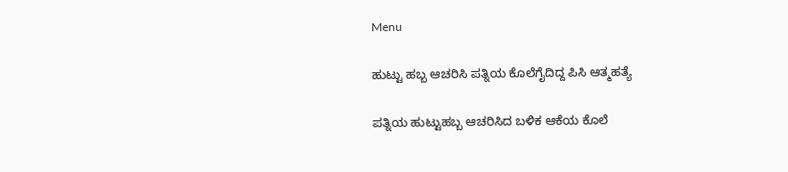Menu

ಹುಟ್ಟು ಹಬ್ಬ ಆಚರಿಸಿ ಪತ್ನಿಯ ಕೊಲೆಗೈದಿದ್ದ ಪಿಸಿ ಆತ್ಮಹತ್ಯೆ

ಪತ್ನಿಯ ಹುಟ್ಟುಹಬ್ಬ ಆಚರಿಸಿದ ಬಳಿಕ ಆಕೆಯ ಕೊಲೆ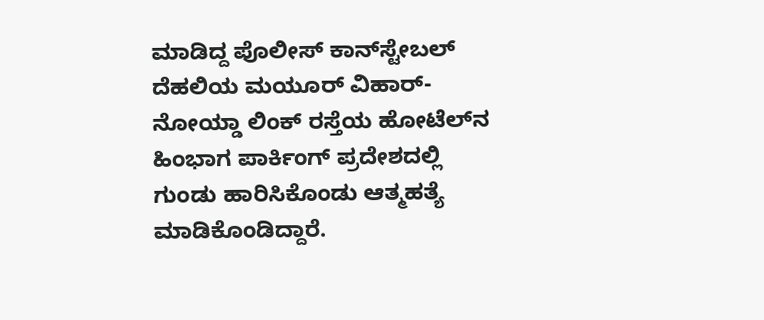ಮಾಡಿದ್ದ ಪೊಲೀಸ್ ಕಾನ್‌ಸ್ಟೇಬಲ್‌ ದೆಹಲಿಯ ಮಯೂರ್ ವಿಹಾರ್-ನೋಯ್ಡಾ ಲಿಂಕ್ ರಸ್ತೆಯ ಹೋಟೆಲ್‌ನ ಹಿಂಭಾಗ ಪಾರ್ಕಿಂಗ್ ಪ್ರದೇಶದಲ್ಲಿ ಗುಂಡು ಹಾರಿಸಿಕೊಂಡು ಆತ್ಮಹತ್ಯೆ ಮಾಡಿಕೊಂಡಿದ್ದಾರೆ.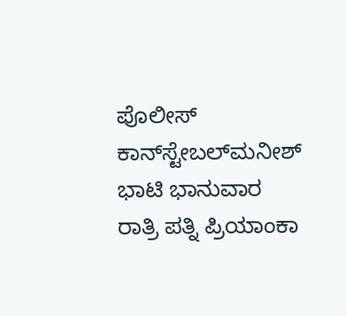ಪೊಲೀಸ್ ಕಾನ್‌ಸ್ಟೇಬಲ್‌ಮನೀಶ್ ಭಾಟಿ ಭಾನುವಾರ ರಾತ್ರಿ ಪತ್ನಿ ಪ್ರಿಯಾಂಕಾ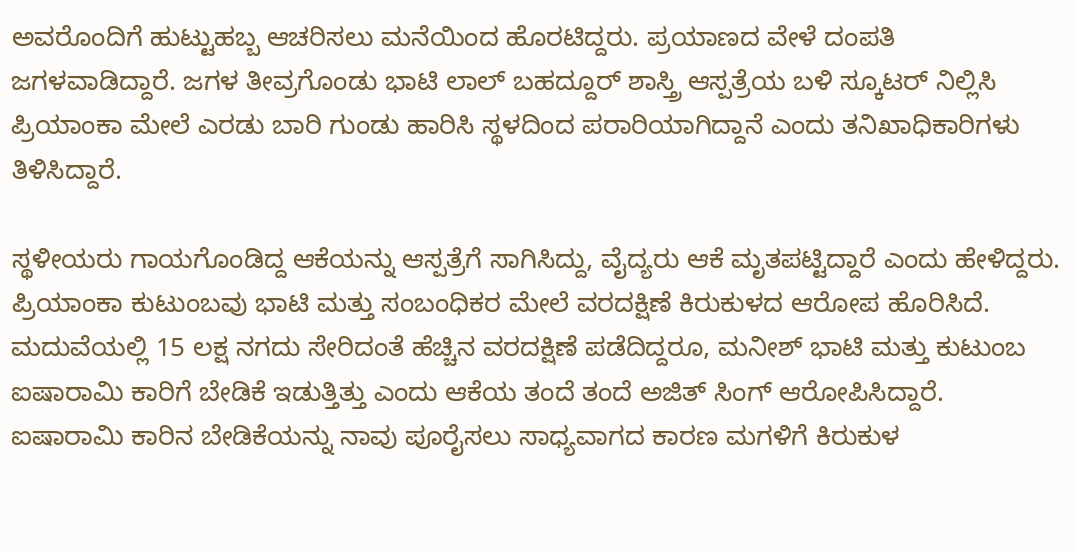ಅವರೊಂದಿಗೆ ಹುಟ್ಟುಹಬ್ಬ ಆಚರಿಸಲು ಮನೆಯಿಂದ ಹೊರಟಿದ್ದರು. ಪ್ರಯಾಣದ ವೇಳೆ ದಂಪತಿ ಜಗಳವಾಡಿದ್ದಾರೆ. ಜಗಳ ತೀವ್ರಗೊಂಡು ಭಾಟಿ ಲಾಲ್ ಬಹದ್ದೂರ್ ಶಾಸ್ತ್ರಿ ಆಸ್ಪತ್ರೆಯ ಬಳಿ ಸ್ಕೂಟರ್ ನಿಲ್ಲಿಸಿ ಪ್ರಿಯಾಂಕಾ ಮೇಲೆ ಎರಡು ಬಾರಿ ಗುಂಡು ಹಾರಿಸಿ ಸ್ಥಳದಿಂದ ಪರಾರಿಯಾಗಿದ್ದಾನೆ ಎಂದು ತನಿಖಾಧಿಕಾರಿಗಳು ತಿಳಿಸಿದ್ದಾರೆ.

ಸ್ಥಳೀಯರು ಗಾಯಗೊಂಡಿದ್ದ ಆಕೆಯನ್ನು ಆಸ್ಪತ್ರೆಗೆ ಸಾಗಿಸಿದ್ದು, ವೈದ್ಯರು ಆಕೆ ಮೃತಪಟ್ಟಿದ್ದಾರೆ ಎಂದು ಹೇಳಿದ್ದರು. ಪ್ರಿಯಾಂಕಾ ಕುಟುಂಬವು ಭಾಟಿ ಮತ್ತು ಸಂಬಂಧಿಕರ ಮೇಲೆ ವರದಕ್ಷಿಣೆ ಕಿರುಕುಳದ ಆರೋಪ ಹೊರಿಸಿದೆ. ಮದುವೆಯಲ್ಲಿ 15 ಲಕ್ಷ ನಗದು ಸೇರಿದಂತೆ ಹೆಚ್ಚಿನ ವರದಕ್ಷಿಣೆ ಪಡೆದಿದ್ದರೂ, ಮನೀಶ್ ಭಾಟಿ ಮತ್ತು ಕುಟುಂಬ ಐಷಾರಾಮಿ ಕಾರಿಗೆ ಬೇಡಿಕೆ ಇಡುತ್ತಿತ್ತು ಎಂದು ಆಕೆಯ ತಂದೆ ತಂದೆ ಅಜಿತ್ ಸಿಂಗ್ ಆರೋಪಿಸಿದ್ದಾರೆ. ಐಷಾರಾಮಿ ಕಾರಿನ ಬೇಡಿಕೆಯನ್ನು ನಾವು ಪೂರೈಸಲು ಸಾಧ್ಯವಾಗದ ಕಾರಣ ಮಗಳಿಗೆ ಕಿರುಕುಳ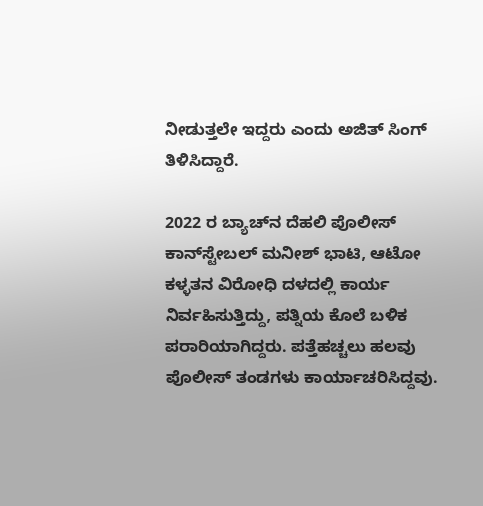ನೀಡುತ್ತಲೇ ಇದ್ದರು ಎಂದು ಅಜಿತ್ ಸಿಂಗ್ ತಿಳಿಸಿದ್ದಾರೆ.

2022 ರ ಬ್ಯಾಚ್‌ನ ದೆಹಲಿ ಪೊಲೀಸ್ ಕಾನ್‌ಸ್ಟೇಬಲ್‌ ಮನೀಶ್ ಭಾಟಿ, ಆಟೋ ಕಳ್ಳತನ ವಿರೋಧಿ ದಳದಲ್ಲಿ ಕಾರ್ಯ ನಿರ್ವಹಿಸುತ್ತಿದ್ದು, ಪತ್ನಿಯ ಕೊಲೆ ಬಳಿಕ ಪರಾರಿಯಾಗಿದ್ದರು. ಪತ್ತೆಹಚ್ಚಲು ಹಲವು ಪೊಲೀಸ್ ತಂಡಗಳು ಕಾರ್ಯಾಚರಿಸಿದ್ದವು.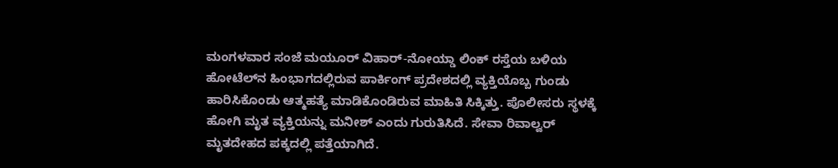ಮಂಗಳವಾರ ಸಂಜೆ ಮಯೂರ್ ವಿಹಾರ್-ನೋಯ್ಡಾ ಲಿಂಕ್ ರಸ್ತೆಯ ಬಳಿಯ ಹೋಟೆಲ್‌ನ ಹಿಂಭಾಗದಲ್ಲಿರುವ ಪಾರ್ಕಿಂಗ್ ಪ್ರದೇಶದಲ್ಲಿ ವ್ಯಕ್ತಿಯೊಬ್ಬ ಗುಂಡು ಹಾರಿಸಿಕೊಂಡು ಆತ್ಮಹತ್ಯೆ ಮಾಡಿಕೊಂಡಿರುವ ಮಾಹಿತಿ ಸಿಕ್ಕಿತ್ತು. ಪೊಲೀಸರು ಸ್ಥಳಕ್ಕೆ ಹೋಗಿ ಮೃತ ವ್ಯಕ್ತಿಯನ್ನು ಮನೀಶ್ ಎಂದು ಗುರುತಿಸಿದೆ. ಸೇವಾ ರಿವಾಲ್ವರ್ ಮೃತದೇಹದ ಪಕ್ಕದಲ್ಲಿ ಪತ್ತೆಯಾಗಿದೆ.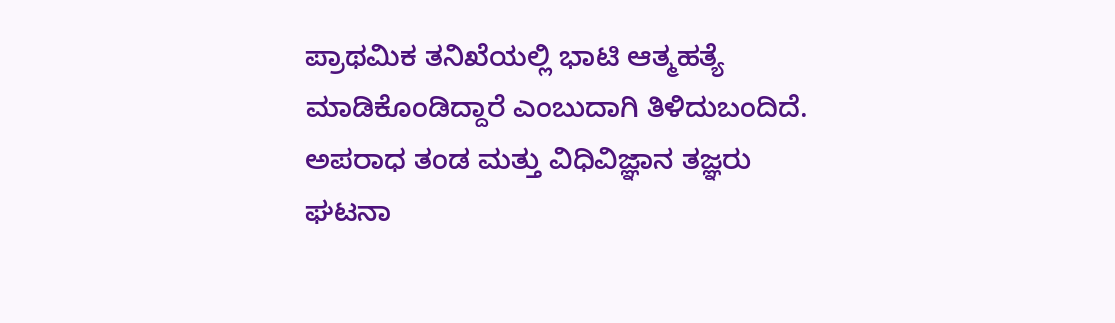ಪ್ರಾಥಮಿಕ ತನಿಖೆಯಲ್ಲಿ ಭಾಟಿ ಆತ್ಮಹತ್ಯೆ ಮಾಡಿಕೊಂಡಿದ್ದಾರೆ ಎಂಬುದಾಗಿ ತಿಳಿದುಬಂದಿದೆ. ಅಪರಾಧ ತಂಡ ಮತ್ತು ವಿಧಿವಿಜ್ಞಾನ ತಜ್ಞರು ಘಟನಾ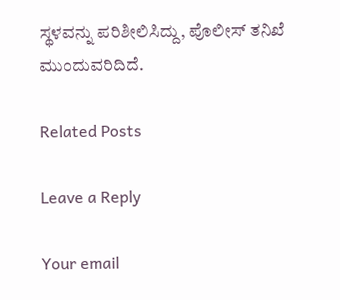ಸ್ಥಳವನ್ನು ಪರಿಶೀಲಿಸಿದ್ದು, ಪೊಲೀಸ್‌ ತನಿಖೆ ಮುಂದುವರಿದಿದೆ.

Related Posts

Leave a Reply

Your email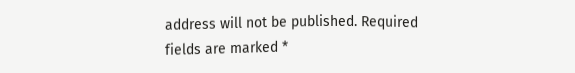address will not be published. Required fields are marked *